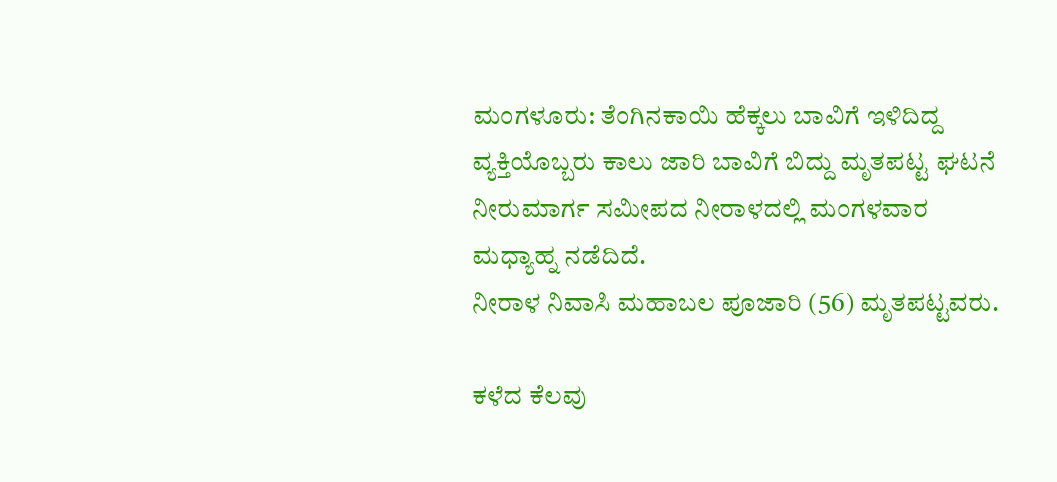ಮಂಗಳೂರು: ತೆಂಗಿನಕಾಯಿ ಹೆಕ್ಕಲು ಬಾವಿಗೆ ಇಳಿದಿದ್ದ ವ್ಯಕ್ತಿಯೊಬ್ಬರು ಕಾಲು ಜಾರಿ ಬಾವಿಗೆ ಬಿದ್ದು ಮೃತಪಟ್ಟ ಘಟನೆ ನೀರುಮಾರ್ಗ ಸಮೀಪದ ನೀರಾಳದಲ್ಲಿ ಮಂಗಳವಾರ ಮಧ್ಯಾಹ್ನ ನಡೆದಿದೆ.
ನೀರಾಳ ನಿವಾಸಿ ಮಹಾಬಲ ಪೂಜಾರಿ (56) ಮೃತಪಟ್ಟವರು.

ಕಳೆದ ಕೆಲವು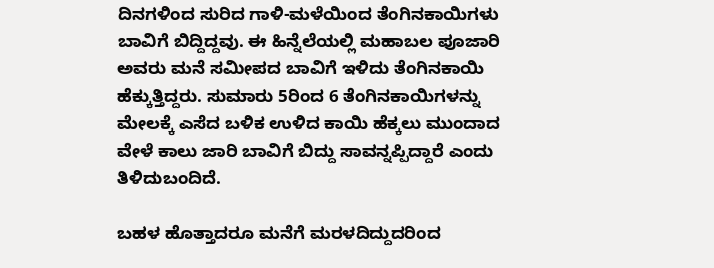ದಿನಗಳಿಂದ ಸುರಿದ ಗಾಳಿ-ಮಳೆಯಿಂದ ತೆಂಗಿನಕಾಯಿಗಳು ಬಾವಿಗೆ ಬಿದ್ದಿದ್ದವು. ಈ ಹಿನ್ನೆಲೆಯಲ್ಲಿ ಮಹಾಬಲ ಪೂಜಾರಿ ಅವರು ಮನೆ ಸಮೀಪದ ಬಾವಿಗೆ ಇಳಿದು ತೆಂಗಿನಕಾಯಿ ಹೆಕ್ಕುತ್ತಿದ್ದರು. ಸುಮಾರು 5ರಿಂದ 6 ತೆಂಗಿನಕಾಯಿಗಳನ್ನು ಮೇಲಕ್ಕೆ ಎಸೆದ ಬಳಿಕ ಉಳಿದ ಕಾಯಿ ಹೆಕ್ಕಲು ಮುಂದಾದ ವೇಳೆ ಕಾಲು ಜಾರಿ ಬಾವಿಗೆ ಬಿದ್ದು ಸಾವನ್ನಪ್ಪಿದ್ದಾರೆ ಎಂದು ತಿಳಿದುಬಂದಿದೆ.

ಬಹಳ ಹೊತ್ತಾದರೂ ಮನೆಗೆ ಮರಳದಿದ್ದುದರಿಂದ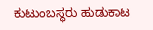ಕುಟುಂಬಸ್ಥರು ಹುಡುಕಾಟ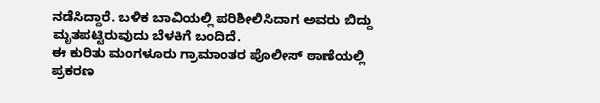ನಡೆಸಿದ್ದಾರೆ. ಬಳಿಕ ಬಾವಿಯಲ್ಲಿ ಪರಿಶೀಲಿಸಿದಾಗ ಅವರು ಬಿದ್ದು ಮೃತಪಟ್ಟಿರುವುದು ಬೆಳಕಿಗೆ ಬಂದಿದೆ.
ಈ ಕುರಿತು ಮಂಗಳೂರು ಗ್ರಾಮಾಂತರ ಪೊಲೀಸ್ ಠಾಣೆಯಲ್ಲಿ ಪ್ರಕರಣ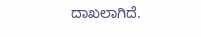ದಾಖಲಾಗಿದೆ.